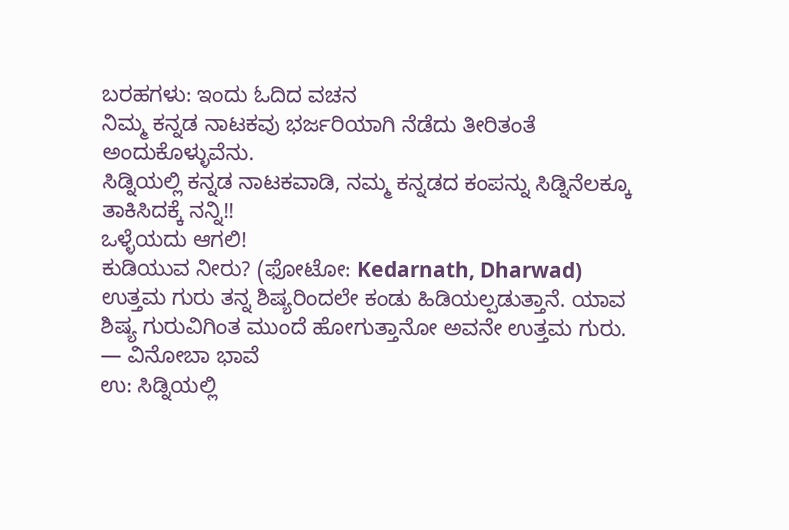ಬರಹಗಳು: ಇಂದು ಓದಿದ ವಚನ
ನಿಮ್ಮ ಕನ್ನಡ ನಾಟಕವು ಭರ್ಜರಿಯಾಗಿ ನೆಡೆದು ತೀರಿತಂತೆ ಅಂದುಕೊಳ್ಳುವೆನು.
ಸಿಡ್ನಿಯಲ್ಲಿ ಕನ್ನಡ ನಾಟಕವಾಡಿ, ನಮ್ಮ ಕನ್ನಡದ ಕಂಪನ್ನು ಸಿಡ್ನಿನೆಲಕ್ಕೂ ತಾಕಿಸಿದಕ್ಕೆ ನನ್ನಿ!!
ಒಳ್ಳೆಯದು ಆಗಲಿ!
ಕುಡಿಯುವ ನೀರು? (ಫೋಟೋ: Kedarnath, Dharwad)
ಉತ್ತಮ ಗುರು ತನ್ನ ಶಿಷ್ಯರಿಂದಲೇ ಕಂಡು ಹಿಡಿಯಲ್ಪಡುತ್ತಾನೆ. ಯಾವ ಶಿಷ್ಯ ಗುರುವಿಗಿಂತ ಮುಂದೆ ಹೋಗುತ್ತಾನೋ ಅವನೇ ಉತ್ತಮ ಗುರು.
— ವಿನೋಬಾ ಭಾವೆ
ಉ: ಸಿಡ್ನಿಯಲ್ಲಿ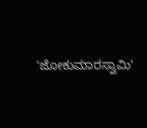'ಜೋಕುಮಾರಸ್ವಾಮಿ'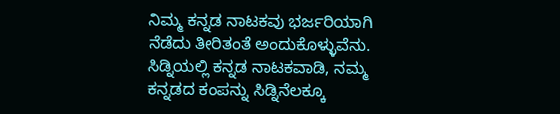ನಿಮ್ಮ ಕನ್ನಡ ನಾಟಕವು ಭರ್ಜರಿಯಾಗಿ ನೆಡೆದು ತೀರಿತಂತೆ ಅಂದುಕೊಳ್ಳುವೆನು.
ಸಿಡ್ನಿಯಲ್ಲಿ ಕನ್ನಡ ನಾಟಕವಾಡಿ, ನಮ್ಮ ಕನ್ನಡದ ಕಂಪನ್ನು ಸಿಡ್ನಿನೆಲಕ್ಕೂ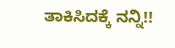ತಾಕಿಸಿದಕ್ಕೆ ನನ್ನಿ!!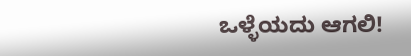ಒಳ್ಳೆಯದು ಆಗಲಿ!